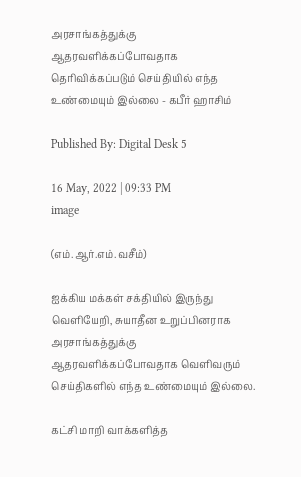அரசாங்கத்துக்கு ஆதரவளிக்கப்போவதாக தெரிவிக்கப்படும் செய்தியில் எந்த உண்மையும் இல்லை - கபீர் ஹாசிம்

Published By: Digital Desk 5

16 May, 2022 | 09:33 PM
image

(எம்.ஆர்.எம்.வசீம்)

ஐக்கிய மக்கள் சக்தியில் இருந்து வெளியேறி, சுயாதீன உறுப்பினராக அரசாங்கத்துக்கு ஆதரவளிக்கப்போவதாக வெளிவரும் செய்திகளில் எந்த உண்மையும் இல்லை.

கட்சி மாறி வாக்களித்த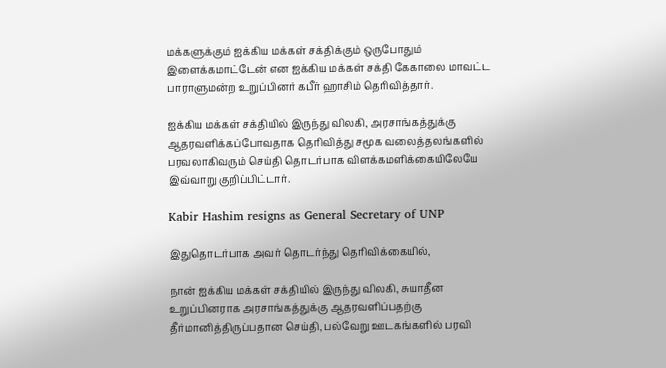மக்களுக்கும் ஐக்கிய மக்கள் சக்திக்கும் ஒருபோதும் இளைக்கமாட்டேன் என ஐக்கிய மக்கள் சக்தி கேகாலை மாவட்ட பாராளுமன்ற உறுப்பினர் கபீர் ஹாசிம் தெரிவித்தார்.

ஐக்கிய மக்கள் சக்தியில் இருந்து விலகி, அரசாங்கத்துக்கு ஆதரவளிக்கப்போவதாக தெரிவித்து சமூக வலைத்தலங்களில் பரவலாகிவரும் செய்தி தொடர்பாக விளக்கமளிக்கையிலேயே இவ்வாறு குறிப்பிட்டார்.

Kabir Hashim resigns as General Secretary of UNP

இதுதொடர்பாக அவர் தொடர்ந்து தெரிவிக்கையில்,

நான் ஐக்கிய மக்கள் சக்தியில் இருந்து விலகி, சுயாதீன உறுப்பினராக அரசாங்கத்துக்கு ஆதரவளிப்பதற்கு தீர்மானித்திருப்பதான செய்தி, பல்வேறு ஊடகங்களில் பரவி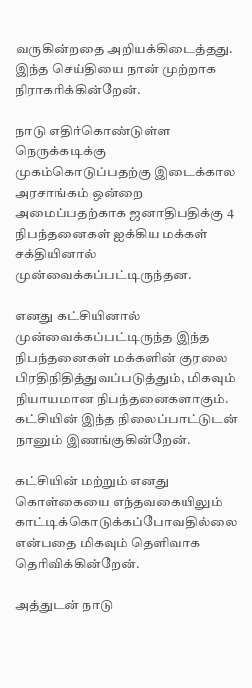வருகின்றதை அறியக்கிடைத்தது. இந்த செய்தியை நான் முற்றாக நிராகரிக்கின்றேன்.

நாடு எதிர்கொண்டுள்ள நெருக்கடிக்கு முகம்கொடுப்பதற்கு இடைக்கால அரசாங்கம் ஒன்றை அமைப்பதற்காக ஜனாதிபதிக்கு 4 நிபந்தனைகள் ஐக்கிய மக்கள் சக்தியினால் முன்வைக்கப்பட்டிருந்தன.

எனது கட்சியினால் முன்வைக்கப்பட்டிருந்த இந்த நிபந்தனைகள் மக்களின் குரலை பிரதிநிதித்துவப்படுத்தும், மிகவும் நியாயமான நிபந்தனைகளாகும். கட்சியின் இந்த நிலைப்பாட்டுடன் நானும் இணங்குகின்றேன்.

கட்சியின் மற்றும் எனது கொள்கையை எந்தவகையிலும் காட்டிக்கொடுக்கப்போவதில்லை என்பதை மிகவும் தெளிவாக தெரிவிக்கின்றேன்.

அத்துடன் நாடு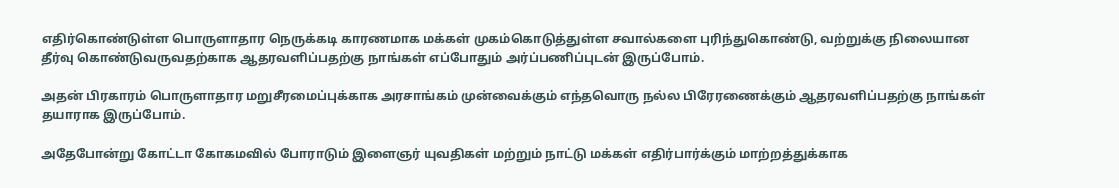எதிர்கொண்டுள்ள பொருளாதார நெருக்கடி காரணமாக மக்கள் முகம்கொடுத்துள்ள சவால்களை புரிந்துகொண்டு, வற்றுக்கு நிலையான தீர்வு கொண்டுவருவதற்காக ஆதரவளிப்பதற்கு நாங்கள் எப்போதும் அர்ப்பணிப்புடன் இருப்போம்.

அதன் பிரகாரம் பொருளாதார மறுசீரமைப்புக்காக அரசாங்கம் முன்வைக்கும் எந்தவொரு நல்ல பிரேரணைக்கும் ஆதரவளிப்பதற்கு நாங்கள் தயாராக இருப்போம்.

அதேபோன்று கோட்டா கோகமவில் போராடும் இளைஞர் யுவதிகள் மற்றும் நாட்டு மக்கள் எதிர்பார்க்கும் மாற்றத்துக்காக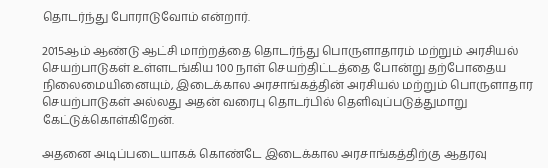தொடர்ந்து போராடுவோம் என்றார்.

2015ஆம் ஆண்டு ஆட்சி மாற்றத்தை தொடர்ந்து பொருளாதாரம் மற்றும் அரசியல் செயற்பாடுகள் உள்ளடங்கிய 100 நாள் செயற்திட்டத்தை போன்று தற்போதைய நிலைமையினையும், இடைக்கால அரசாங்கத்தின் அரசியல் மற்றும் பொருளாதார செயற்பாடுகள் அல்லது அதன் வரைபு தொடர்பில் தெளிவுப்படுத்துமாறு கேட்டுக்கொள்கிறேன்.

அதனை அடிப்படையாகக் கொண்டே இடைக்கால அரசாங்கத்திற்கு ஆதரவு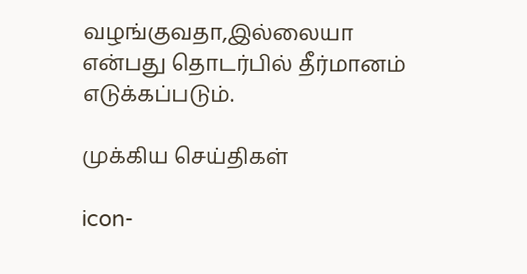வழங்குவதா,இல்லையா என்பது தொடர்பில் தீர்மானம் எடுக்கப்படும்.

முக்கிய செய்திகள்

icon-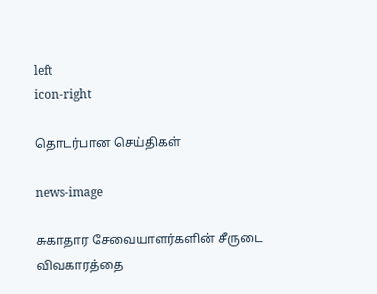left
icon-right

தொடர்பான செய்திகள்

news-image

சுகாதார சேவையாளர்களின் சீருடை விவகாரத்தை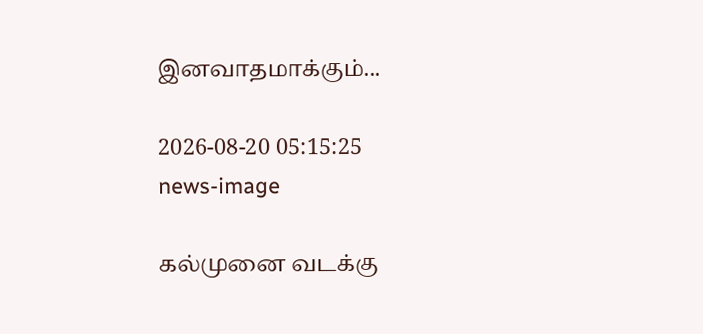இனவாதமாக்கும்...

2026-08-20 05:15:25
news-image

கல்முனை வடக்கு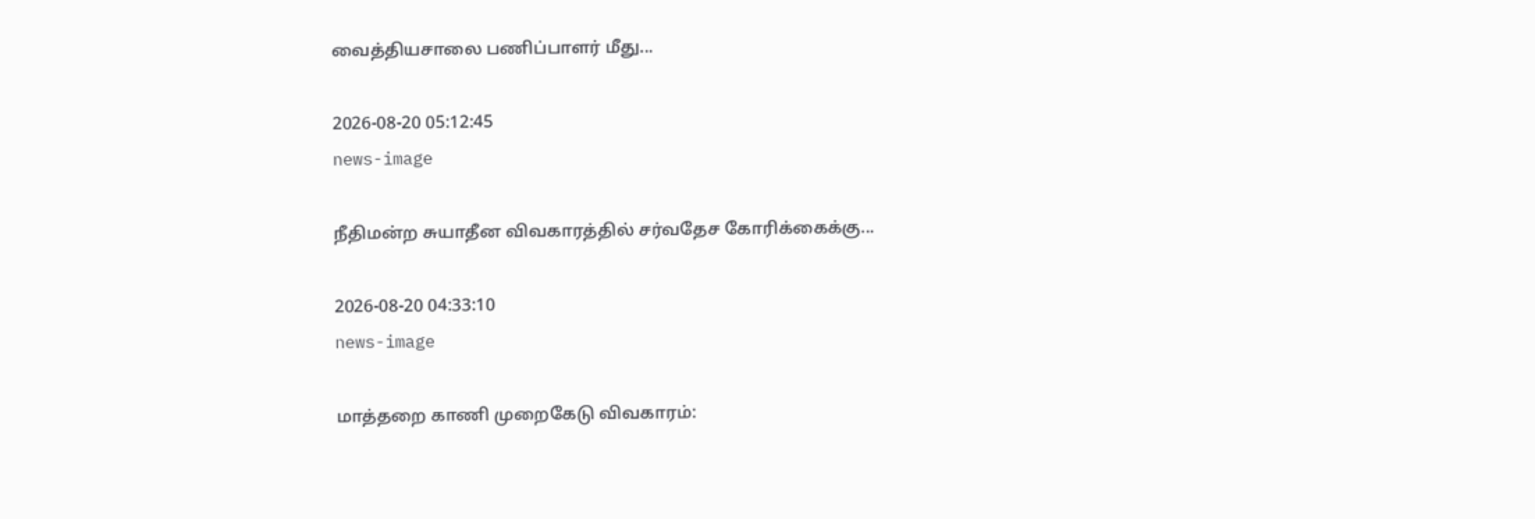வைத்தியசாலை பணிப்பாளர் மீது...

2026-08-20 05:12:45
news-image

நீதிமன்ற சுயாதீன விவகாரத்தில் சர்வதேச கோரிக்கைக்கு...

2026-08-20 04:33:10
news-image

மாத்தறை காணி முறைகேடு விவகாரம்: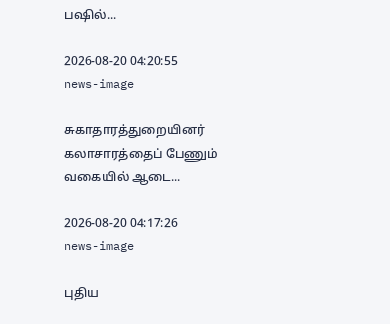பஷில்...

2026-08-20 04:20:55
news-image

சுகாதாரத்துறையினர் கலாசாரத்தைப் பேணும் வகையில் ஆடை...

2026-08-20 04:17:26
news-image

புதிய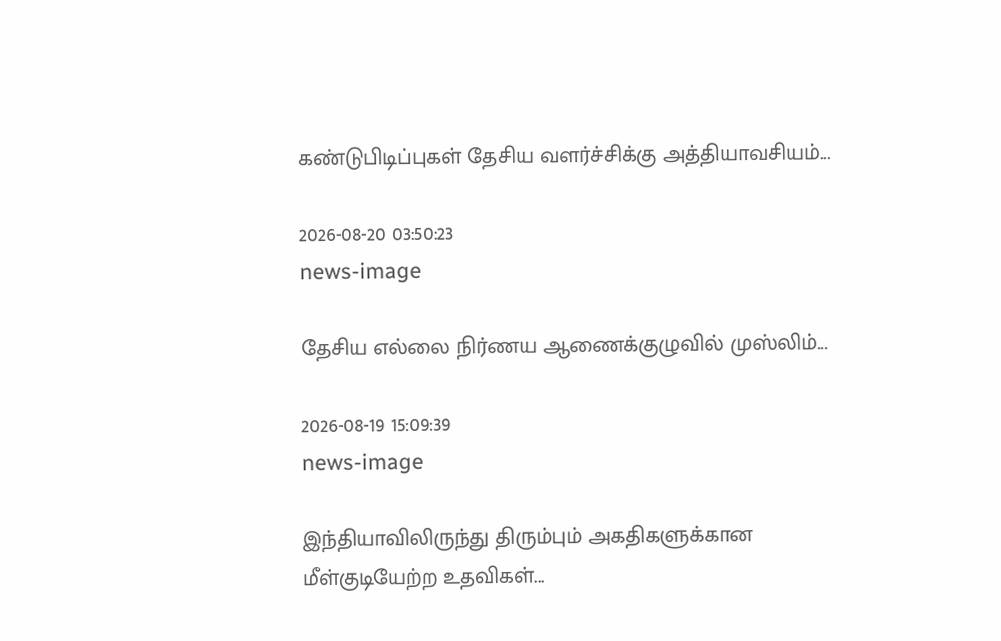கண்டுபிடிப்புகள் தேசிய வளர்ச்சிக்கு அத்தியாவசியம்...

2026-08-20 03:50:23
news-image

தேசிய எல்லை நிர்ணய ஆணைக்குழுவில் முஸ்லிம்...

2026-08-19 15:09:39
news-image

இந்தியாவிலிருந்து திரும்பும் அகதிகளுக்கான மீள்குடியேற்ற உதவிகள்...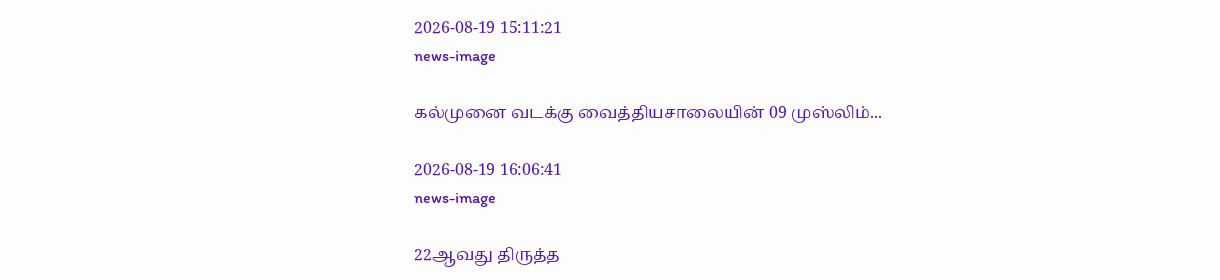2026-08-19 15:11:21
news-image

கல்முனை வடக்கு வைத்தியசாலையின் 09 முஸ்லிம்...

2026-08-19 16:06:41
news-image

22ஆவது திருத்த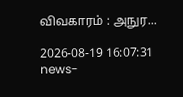விவகாரம் : அநுர...

2026-08-19 16:07:31
news-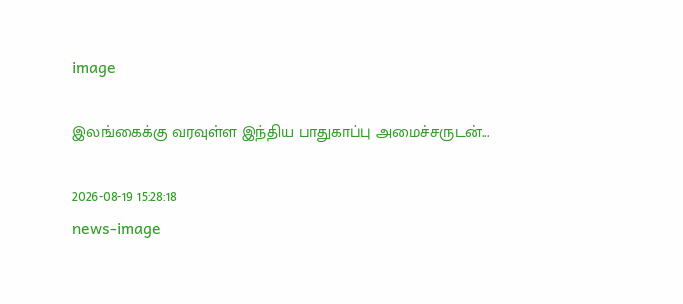image

இலங்கைக்கு வரவுள்ள இந்திய பாதுகாப்பு அமைச்சருடன்...

2026-08-19 15:28:18
news-image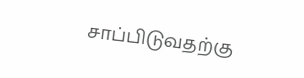சாப்பிடுவதற்கு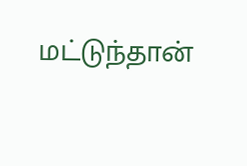மட்டுந்தான்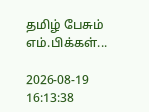தமிழ் பேசும் எம்.பிக்கள்...

2026-08-19 16:13:38